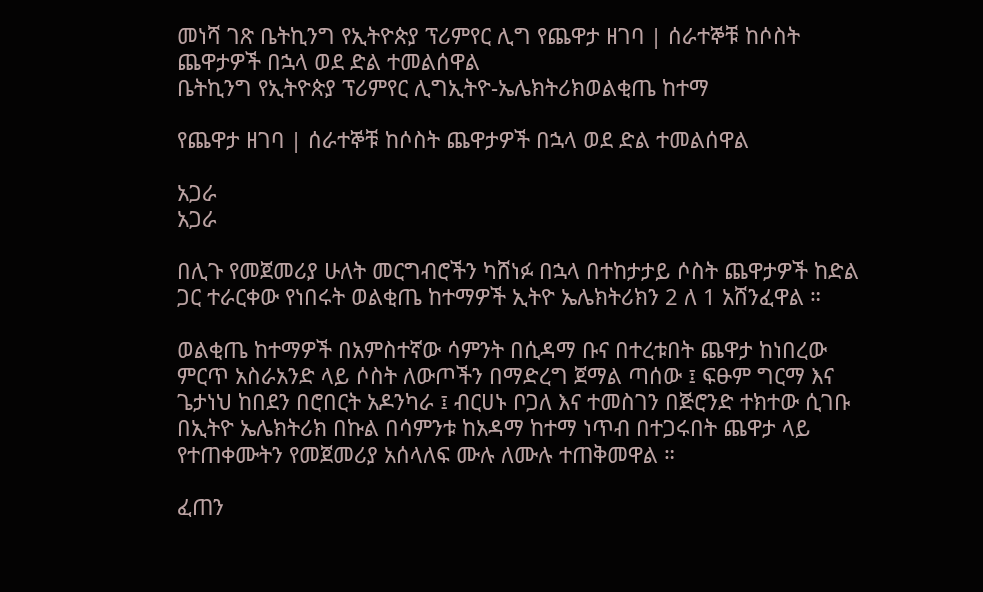መነሻ ገጽ ቤትኪንግ የኢትዮጵያ ፕሪምየር ሊግ የጨዋታ ዘገባ | ሰራተኞቹ ከሶስት ጨዋታዎች በኋላ ወደ ድል ተመልሰዋል
ቤትኪንግ የኢትዮጵያ ፕሪምየር ሊግኢትዮ-ኤሌክትሪክወልቂጤ ከተማ

የጨዋታ ዘገባ | ሰራተኞቹ ከሶስት ጨዋታዎች በኋላ ወደ ድል ተመልሰዋል

አጋራ
አጋራ

በሊጉ የመጀመሪያ ሁለት መርግብሮችን ካሸነፉ በኋላ በተከታታይ ሶስት ጨዋታዎች ከድል ጋር ተራርቀው የነበሩት ወልቂጤ ከተማዎች ኢትዮ ኤሌክትሪክን 2 ለ 1 አሸንፈዋል ።

ወልቂጤ ከተማዎች በአምስተኛው ሳምንት በሲዳማ ቡና በተረቱበት ጨዋታ ከነበረው ምርጥ አስራአንድ ላይ ሶስት ለውጦችን በማድረግ ጀማል ጣሰው ፤ ፍፁም ግርማ እና ጌታነህ ከበደን በሮበርት አዶንካራ ፤ ብርሀኑ ቦጋለ እና ተመስገን በጅሮንድ ተክተው ሲገቡ በኢትዮ ኤሌክትሪክ በኩል በሳምንቱ ከአዳማ ከተማ ነጥብ በተጋሩበት ጨዋታ ላይ የተጠቀሙትን የመጀመሪያ አሰላለፍ ሙሉ ለሙሉ ተጠቅመዋል ።

ፈጠን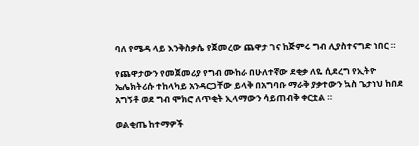ባለ የሜዳ ላይ እንቅስቃሴ የጀመረው ጨዋታ ገና ከጅምሩ ግብ ሊያስተናግድ ነበር ።

የጨዋታውን የመጀመሪያ የግብ ሙከራ በሁለተኛው ደቂቃ ለዬ ሲደረግ የኢትዮ ኤሌክትሪሱ ተከላካይ አንዳርጋቸው ይላቅ በአግባቡ ማራቅ ያቃተውን ኳስ ጌታነህ ከበደ አግኝቶ ወደ ግብ ሞክሮ ለጥቂት ኢላማውን ሳይጠብቅ ቀርቷል ።

ወልቂጤ ከተማዎች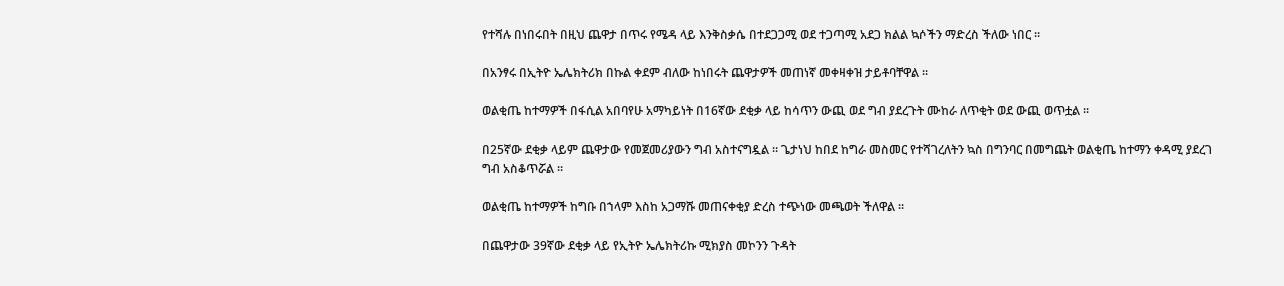የተሻሉ በነበሩበት በዚህ ጨዋታ በጥሩ የሜዳ ላይ እንቅስቃሴ በተደጋጋሚ ወደ ተጋጣሚ አደጋ ክልል ኳሶችን ማድረስ ችለው ነበር ።

በአንፃሩ በኢትዮ ኤሌክትሪክ በኩል ቀደም ብለው ከነበሩት ጨዋታዎች መጠነኛ መቀዛቀዝ ታይቶባቸዋል ።

ወልቂጤ ከተማዎች በፋሲል አበባየሁ አማካይነት በ16ኛው ደቂቃ ላይ ከሳጥን ውጪ ወደ ግብ ያደረጉት ሙከራ ለጥቂት ወደ ውጪ ወጥቷል ።

በ25ኛው ደቂቃ ላይም ጨዋታው የመጀመሪያውን ግብ አስተናግዷል ። ጌታነህ ከበደ ከግራ መስመር የተሻገረለትን ኳስ በግንባር በመግጨት ወልቂጤ ከተማን ቀዳሚ ያደረገ ግብ አስቆጥሯል ።

ወልቂጤ ከተማዎች ከግቡ በኀላም እስከ አጋማሹ መጠናቀቂያ ድረስ ተጭነው መጫወት ችለዋል ።

በጨዋታው 39ኛው ደቂቃ ላይ የኢትዮ ኤሌክትሪኩ ሚክያስ መኮንን ጉዳት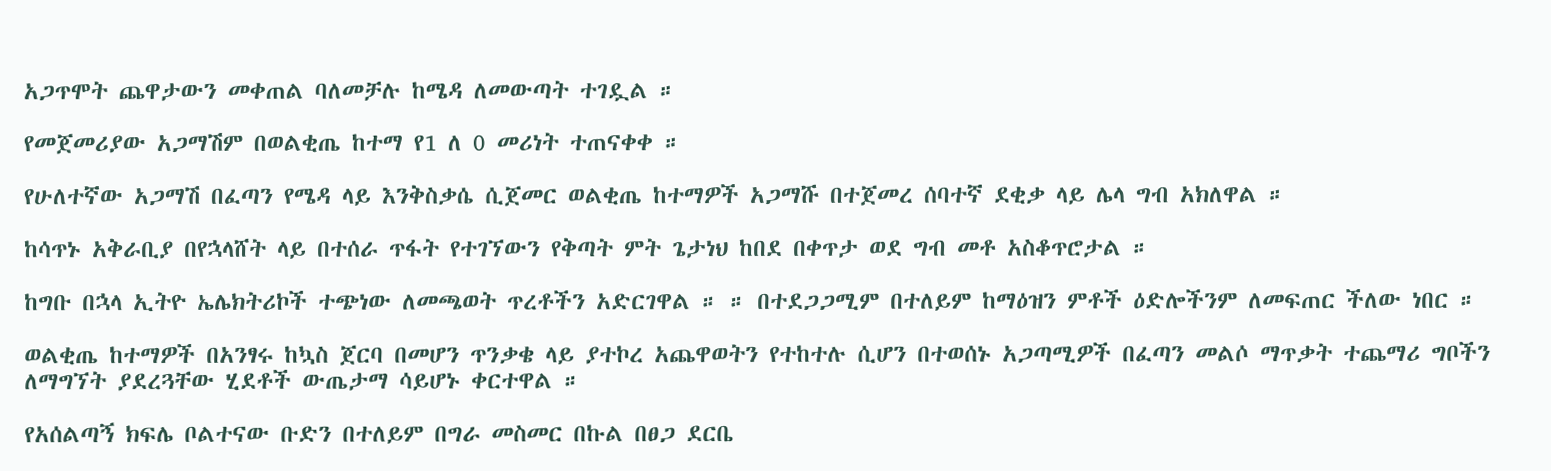አጋጥሞት ጨዋታውን መቀጠል ባለመቻሉ ከሜዳ ለመውጣት ተገዷል ።

የመጀመሪያው አጋማሽም በወልቂጤ ከተማ የ1 ለ 0 መሪነት ተጠናቀቀ ።

የሁለተኛው አጋማሽ በፈጣን የሜዳ ላይ እንቅስቃሴ ሲጀመር ወልቂጤ ከተማዎች አጋማሹ በተጀመረ ሰባተኛ ደቂቃ ላይ ሌላ ግብ አክለዋል ።

ከሳጥኑ አቅራቢያ በየኋላሸት ላይ በተሰራ ጥፋት የተገኘውን የቅጣት ምት ጌታነህ ከበደ በቀጥታ ወደ ግብ መቶ አስቆጥሮታል ።

ከግቡ በኋላ ኢትዮ ኤሌክትሪኮች ተጭነው ለመጫወት ጥረቶችን አድርገዋል ። ። በተደጋጋሚም በተለይም ከማዕዝን ምቶች ዕድሎችንም ለመፍጠር ችለው ነበር ።

ወልቂጤ ከተማዎች በአንፃሩ ከኳስ ጀርባ በመሆን ጥንቃቄ ላይ ያተኮረ አጨዋወትን የተከተሉ ሲሆን በተወሰኑ አጋጣሚዎች በፈጣን መልሶ ማጥቃት ተጨማሪ ግቦችን ለማግኘት ያደረጓቸው ሂደቶች ውጤታማ ሳይሆኑ ቀርተዋል ።

የአሰልጣኝ ክፍሌ ቦልተናው ቡድን በተለይም በግራ መስመር በኩል በፀጋ ደርቤ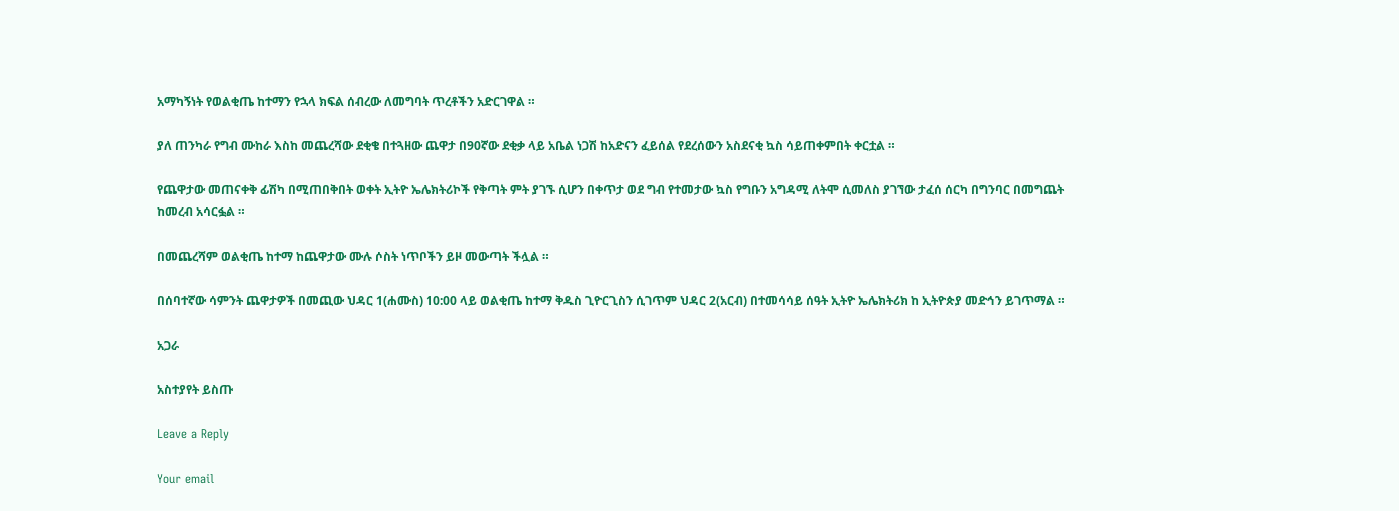አማካኝነት የወልቂጤ ከተማን የኋላ ክፍል ሰብረው ለመግባት ጥረቶችን አድርገዋል ።

ያለ ጠንካራ የግብ ሙከራ እስከ መጨረሻው ደቂቄ በተጓዘው ጨዋታ በ90ኛው ደቂቃ ላይ አቤል ነጋሽ ከአድናን ፈይሰል የደረሰውን አስደናቂ ኳስ ሳይጠቀምበት ቀርቷል ።

የጨዋታው መጠናቀቅ ፊሽካ በሚጠበቅበት ወቀት ኢትዮ ኤሌክትሪኮች የቅጣት ምት ያገኙ ሲሆን በቀጥታ ወደ ግብ የተመታው ኳስ የግቡን አግዳሚ ለትሞ ሲመለስ ያገኘው ታፈሰ ሰርካ በግንባር በመግጨት ከመረብ አሳርፏል ።

በመጨረሻም ወልቂጤ ከተማ ከጨዋታው ሙሉ ሶስት ነጥቦችን ይዞ መውጣት ችሏል ።

በሰባተኛው ሳምንት ጨዋታዎች በመጪው ህዳር 1(ሐሙስ) 10:00 ላይ ወልቂጤ ከተማ ቅዱስ ጊዮርጊስን ሲገጥም ህዳር 2(አርብ) በተመሳሳይ ሰዓት ኢትዮ ኤሌክትሪክ ከ ኢትዮጵያ መድኅን ይገጥማል ።

አጋራ

አስተያየት ይስጡ

Leave a Reply

Your email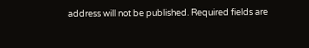address will not be published. Required fields are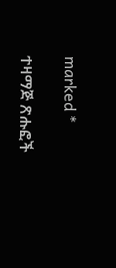marked *

ተዛማጅ ጽሑፎች